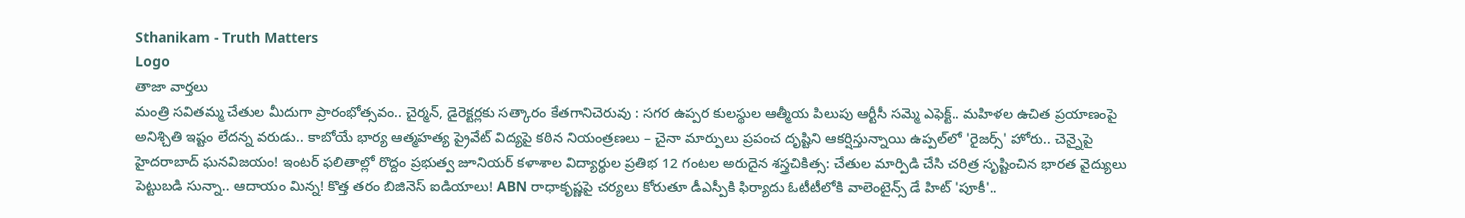Sthanikam - Truth Matters
Logo
తాజా వార్తలు
మంత్రి సవితమ్మ చేతుల మీదుగా ప్రారంభోత్సవం.. చైర్మన్, డైరెక్టర్లకు సత్కారం కేతగానిచెరువు : సగర ఉప్పర కులస్థుల ఆత్మీయ పిలుపు ఆర్టీసీ సమ్మె ఎఫెక్ట్.. మహిళల ఉచిత ప్రయాణంపై అనిశ్చితి ఇష్టం లేదన్న వరుడు.. కాబోయే భార్య ఆత్మహత్య ప్రైవేట్ విద్యపై కఠిన నియంత్రణలు – చైనా మార్పులు ప్రపంచ దృష్టిని ఆకర్షిస్తున్నాయి ఉప్పల్‌లో 'రైజర్స్' హోరు.. చెన్నైపై హైదరాబాద్ ఘనవిజయం! ఇంటర్ ఫలితాల్లో రొద్దం ప్రభుత్వ జూనియర్ కళాశాల విద్యార్థుల ప్రతిభ 12 గంటల అరుదైన శస్త్రచికిత్స: చేతుల మార్పిడి చేసి చరిత్ర సృష్టించిన భారత వైద్యులు పెట్టుబడి సున్నా.. ఆదాయం మిన్న! కొత్త తరం బిజినెస్ ఐడియాలు! ABN రాధాకృష్ణపై చర్యలు కోరుతూ డీఎస్పీకి ఫిర్యాదు ఓటీటీలోకి వాలెంటైన్స్ డే హిట్ 'పూకీ'..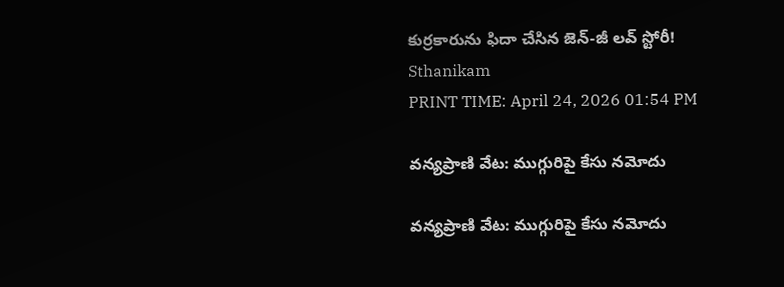కుర్రకారును ఫిదా చేసిన జెన్-జీ లవ్ స్టోరీ!
Sthanikam
PRINT TIME: April 24, 2026 01:54 PM

వన్యప్రాణి వేట: ముగ్గురిపై కేసు నమోదు

వన్యప్రాణి వేట: ముగ్గురిపై కేసు నమోదు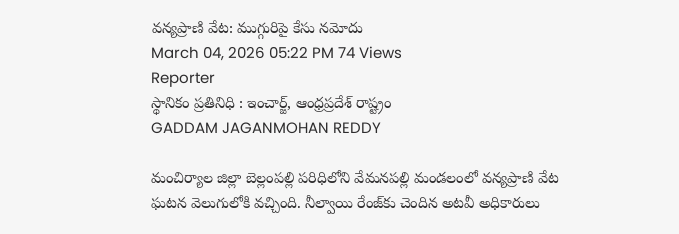వన్యప్రాణి వేట: ముగ్గురిపై కేసు నమోదు
March 04, 2026 05:22 PM 74 Views
Reporter
స్థానికం ప్రతినిధి : ఇంచార్జ్, ఆంధ్రప్రదేశ్ రాష్ట్రం
GADDAM JAGANMOHAN REDDY

మంచిర్యాల జిల్లా బెల్లంపల్లి పరిధిలోని వేమనపల్లి మండలంలో వన్యప్రాణి వేట ఘటన వెలుగులోకి వచ్చింది. నీల్వాయి రేంజ్‌కు చెందిన అటవీ అధికారులు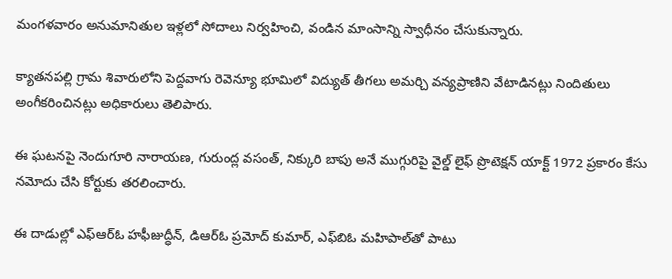మంగళవారం అనుమానితుల ఇళ్లలో సోదాలు నిర్వహించి, వండిన మాంసాన్ని స్వాధీనం చేసుకున్నారు.

క్యాతనపల్లి గ్రామ శివారులోని పెద్దవాగు రెవెన్యూ భూమిలో విద్యుత్ తీగలు అమర్చి వన్యప్రాణిని వేటాడినట్లు నిందితులు అంగీకరించినట్లు అధికారులు తెలిపారు.

ఈ ఘటనపై నెందుగూరి నారాయణ, గురుంద్ల వసంత్, నిక్కురి బాపు అనే ముగ్గురిపై వైల్డ్ లైఫ్ ప్రొటెక్షన్ యాక్ట్ 1972 ప్రకారం కేసు నమోదు చేసి కోర్టుకు తరలించారు.

ఈ దాడుల్లో ఎఫ్‌ఆర్‌ఓ హఫీజుద్ధీన్, డిఆర్‌ఓ ప్రమోద్ కుమార్, ఎఫ్‌బిఓ మహిపాల్‌తో పాటు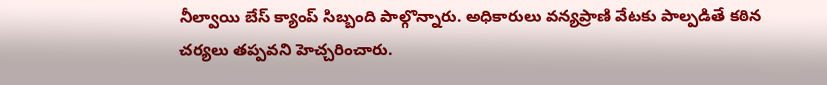నీల్వాయి బేస్ క్యాంప్ సిబ్బంది పాల్గొన్నారు. అధికారులు వన్యప్రాణి వేటకు పాల్పడితే కఠిన చర్యలు తప్పవని హెచ్చరించారు.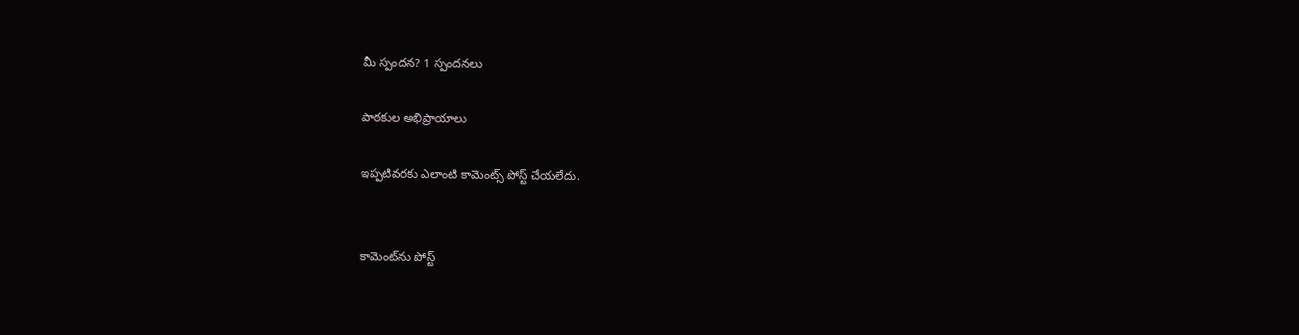మీ స్పందన? 1 స్పందనలు

పాఠకుల అభిప్రాయాలు

ఇప్పటివరకు ఎలాంటి కామెంట్స్ పోస్ట్ చేయలేదు.


కామెంట్‌ను పోస్ట్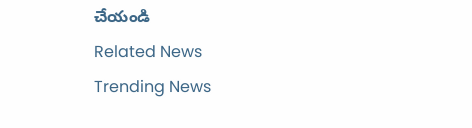చేయండి
Related News
Trending News